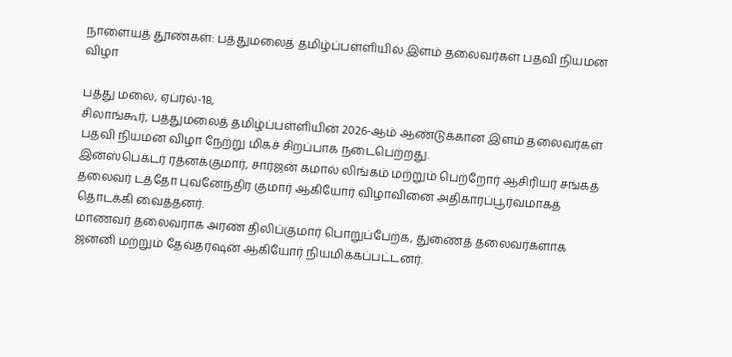நாளையத் தூண்கள்: பத்துமலைத் தமிழ்ப்பள்ளியில் இளம் தலைவர்கள் பதவி நியமன விழா

பத்து மலை, ஏப்ரல்-18,
சிலாங்கூர், பத்துமலைத் தமிழ்ப்பள்ளியின் 2026-ஆம் ஆண்டுக்கான இளம் தலைவர்கள் பதவி நியமன விழா நேற்று மிகச் சிறப்பாக நடைபெற்றது.
இன்ஸ்பெக்டர் ரத்னக்குமார், சார்ஜன் கமால் லிங்கம் மற்றும் பெற்றோர் ஆசிரியர் சங்கத் தலைவர் டத்தோ புவனேந்திர குமார் ஆகியோர் விழாவினை அதிகாரப்பூர்வமாகத் தொடக்கி வைத்தனர்.
மாணவர் தலைவராக அரண் திலிப்குமார் பொறுப்பேற்க, துணைத் தலைவர்களாக ஜனனி மற்றும் தேவ்தர்ஷன் ஆகியோர் நியமிக்கப்பட்டனர்.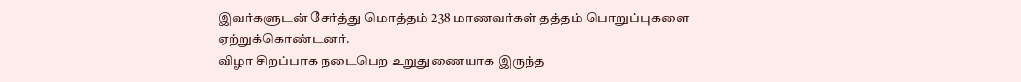இவர்களுடன் சேர்த்து மொத்தம் 238 மாணவர்கள் தத்தம் பொறுப்புகளை ஏற்றுக்கொண்டனர்.
விழா சிறப்பாக நடைபெற உறுதுணையாக இருந்த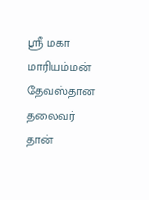ஸ்ரீ மகா மாரியம்மன் தேவஸ்தான தலைவர் தான்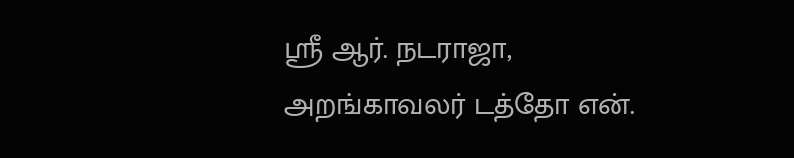ஸ்ரீ ஆர். நடராஜா, அறங்காவலர் டத்தோ என்.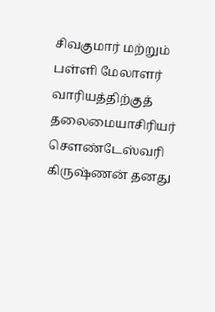சிவகுமார் மற்றும் பள்ளி மேலாளர் வாரியத்திற்குத் தலைமையாசிரியர் சௌண்டேஸ்வரி கிருஷ்ணன் தனது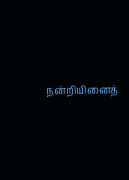நன்றியினைத்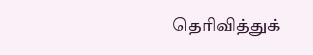தெரிவித்துக்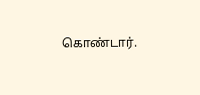கொண்டார்.